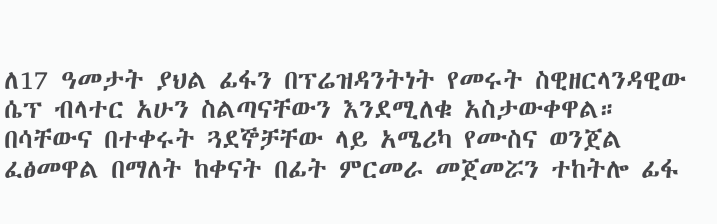ለ17 ዓመታት ያህል ፊፋን በፕሬዝዳንትነት የመሩት ስዊዘርላንዳዊው ሴፕ ብላተር አሁን ስልጣናቸውን እንደሚለቁ አስታውቀዋል። በሳቸውና በተቀሩት ጓደኞቻቸው ላይ አሜሪካ የሙስና ወንጀል ፈፅመዋል በማለት ከቀናት በፊት ምርመራ መጀመሯን ተከትሎ ፊፋ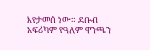እየታመሰ ነው። ደቡብ አፍሪካም የዓለም ዋንጫን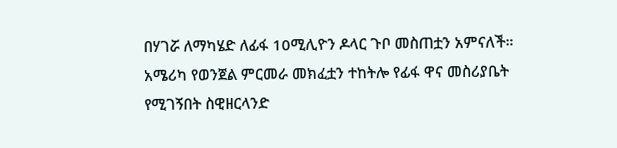በሃገሯ ለማካሄድ ለፊፋ 10ሚሊዮን ዶላር ጉቦ መስጠቷን አምናለች። አሜሪካ የወንጀል ምርመራ መክፈቷን ተከትሎ የፊፋ ዋና መስሪያቤት የሚገኝበት ስዊዘርላንድ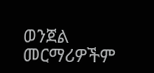ወንጀል መርማሪዎችም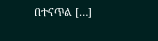በተናጥል […]